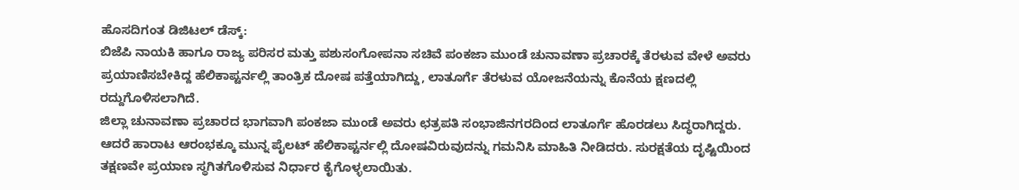ಹೊಸದಿಗಂತ ಡಿಜಿಟಲ್ ಡೆಸ್ಕ್:
ಬಿಜೆಪಿ ನಾಯಕಿ ಹಾಗೂ ರಾಜ್ಯ ಪರಿಸರ ಮತ್ತು ಪಶುಸಂಗೋಪನಾ ಸಚಿವೆ ಪಂಕಜಾ ಮುಂಡೆ ಚುನಾವಣಾ ಪ್ರಚಾರಕ್ಕೆ ತೆರಳುವ ವೇಳೆ ಅವರು ಪ್ರಯಾಣಿಸಬೇಕಿದ್ದ ಹೆಲಿಕಾಪ್ಟರ್ನಲ್ಲಿ ತಾಂತ್ರಿಕ ದೋಷ ಪತ್ತೆಯಾಗಿದ್ದು, ಲಾತೂರ್ಗೆ ತೆರಳುವ ಯೋಜನೆಯನ್ನು ಕೊನೆಯ ಕ್ಷಣದಲ್ಲಿ ರದ್ದುಗೊಳಿಸಲಾಗಿದೆ.
ಜಿಲ್ಲಾ ಚುನಾವಣಾ ಪ್ರಚಾರದ ಭಾಗವಾಗಿ ಪಂಕಜಾ ಮುಂಡೆ ಅವರು ಛತ್ರಪತಿ ಸಂಭಾಜಿನಗರದಿಂದ ಲಾತೂರ್ಗೆ ಹೊರಡಲು ಸಿದ್ಧರಾಗಿದ್ದರು. ಆದರೆ ಹಾರಾಟ ಆರಂಭಕ್ಕೂ ಮುನ್ನ ಪೈಲಟ್ ಹೆಲಿಕಾಪ್ಟರ್ನಲ್ಲಿ ದೋಷವಿರುವುದನ್ನು ಗಮನಿಸಿ ಮಾಹಿತಿ ನೀಡಿದರು. ಸುರಕ್ಷತೆಯ ದೃಷ್ಟಿಯಿಂದ ತಕ್ಷಣವೇ ಪ್ರಯಾಣ ಸ್ಥಗಿತಗೊಳಿಸುವ ನಿರ್ಧಾರ ಕೈಗೊಳ್ಳಲಾಯಿತು.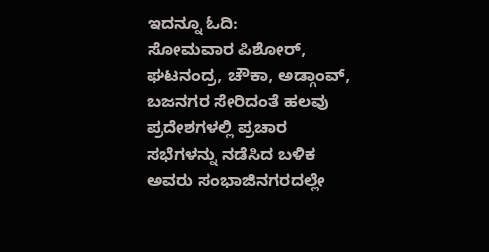ಇದನ್ನೂ ಓದಿ:
ಸೋಮವಾರ ಪಿಶೋರ್, ಘಟನಂದ್ರ, ಚೌಕಾ, ಅಡ್ಗಾಂವ್, ಬಜನಗರ ಸೇರಿದಂತೆ ಹಲವು ಪ್ರದೇಶಗಳಲ್ಲಿ ಪ್ರಚಾರ ಸಭೆಗಳನ್ನು ನಡೆಸಿದ ಬಳಿಕ ಅವರು ಸಂಭಾಜಿನಗರದಲ್ಲೇ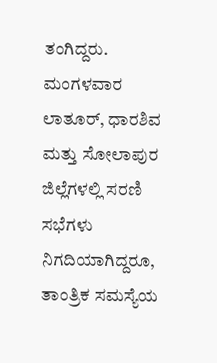ತಂಗಿದ್ದರು. ಮಂಗಳವಾರ ಲಾತೂರ್, ಧಾರಶಿವ ಮತ್ತು ಸೋಲಾಪುರ ಜಿಲ್ಲೆಗಳಲ್ಲಿ ಸರಣಿ ಸಭೆಗಳು ನಿಗದಿಯಾಗಿದ್ದರೂ, ತಾಂತ್ರಿಕ ಸಮಸ್ಯೆಯ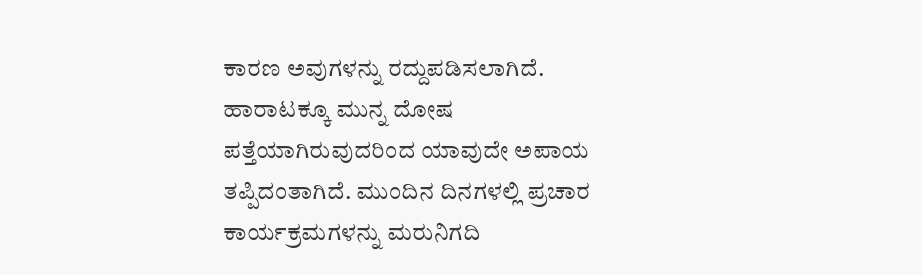ಕಾರಣ ಅವುಗಳನ್ನು ರದ್ದುಪಡಿಸಲಾಗಿದೆ.
ಹಾರಾಟಕ್ಕೂ ಮುನ್ನ ದೋಷ ಪತ್ತೆಯಾಗಿರುವುದರಿಂದ ಯಾವುದೇ ಅಪಾಯ ತಪ್ಪಿದಂತಾಗಿದೆ. ಮುಂದಿನ ದಿನಗಳಲ್ಲಿ ಪ್ರಚಾರ ಕಾರ್ಯಕ್ರಮಗಳನ್ನು ಮರುನಿಗದಿ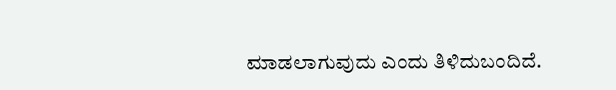ಮಾಡಲಾಗುವುದು ಎಂದು ತಿಳಿದುಬಂದಿದೆ.